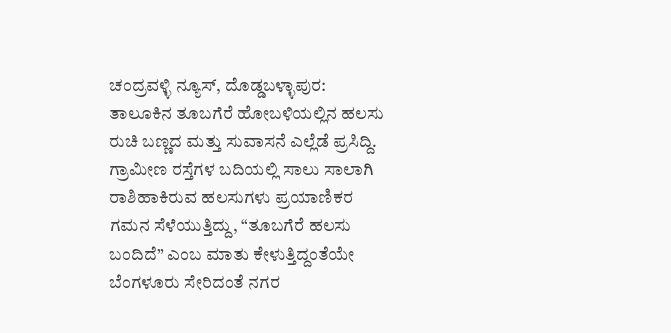ಚಂದ್ರವಳ್ಳಿ ನ್ಯೂಸ್, ದೊಡ್ಡಬಳ್ಳಾಪುರ:
ತಾಲೂಕಿನ ತೂಬಗೆರೆ ಹೋಬಳಿಯಲ್ಲಿನ ಹಲಸು ರುಚಿ ಬಣ್ಣದ ಮತ್ತು ಸುವಾಸನೆ ಎಲ್ಲೆಡೆ ಪ್ರಸಿದ್ದಿ. ಗ್ರಾಮೀಣ ರಸ್ತೆಗಳ ಬದಿಯಲ್ಲಿ ಸಾಲು ಸಾಲಾಗಿ ರಾಶಿಹಾಕಿರುವ ಹಲಸುಗಳು ಪ್ರಯಾಣಿಕರ ಗಮನ ಸೆಳೆಯುತ್ತಿದ್ದು, “ತೂಬಗೆರೆ ಹಲಸು ಬಂದಿದೆ” ಎಂಬ ಮಾತು ಕೇಳುತ್ತಿದ್ದಂತೆಯೇ ಬೆಂಗಳೂರು ಸೇರಿದಂತೆ ನಗರ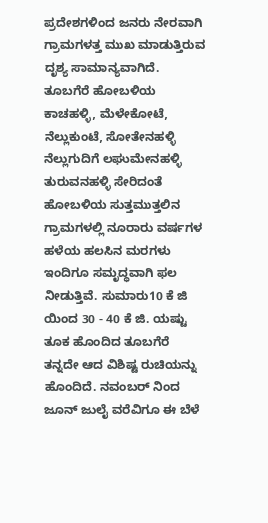ಪ್ರದೇಶಗಳಿಂದ ಜನರು ನೇರವಾಗಿ ಗ್ರಾಮಗಳತ್ತ ಮುಖ ಮಾಡುತ್ತಿರುವ ದೃಶ್ಯ ಸಾಮಾನ್ಯವಾಗಿದೆ.
ತೂಬಗೆರೆ ಹೋಬಳಿಯ ಕಾಚಹಳ್ಳಿ, ಮೆಳೇಕೋಟೆ, ನೆಲ್ಲುಕುಂಟೆ, ಸೋತೇನಹಳ್ಳಿ ನೆಲ್ಲುಗುದಿಗೆ ಲಘುಮೇನಹಳ್ಳಿ ತುರುವನಹಳ್ಳಿ ಸೇರಿದಂತೆ ಹೋಬಳಿಯ ಸುತ್ತಮುತ್ತಲಿನ ಗ್ರಾಮಗಳಲ್ಲಿ ನೂರಾರು ವರ್ಷಗಳ ಹಳೆಯ ಹಲಸಿನ ಮರಗಳು ಇಂದಿಗೂ ಸಮೃದ್ಧವಾಗಿ ಫಲ ನೀಡುತ್ತಿವೆ. ಸುಮಾರು10 ಕೆ ಜಿ ಯಿಂದ 30 - 40 ಕೆ ಜಿ. ಯಷ್ಟು ತೂಕ ಹೊಂದಿದ ತೂಬಗೆರೆ ತನ್ನದೇ ಆದ ವಿಶಿಷ್ಟ ರುಚಿಯನ್ನು ಹೊಂದಿದೆ. ನವಂಬರ್ ನಿಂದ ಜೂನ್ ಜುಲೈ ವರೆವಿಗೂ ಈ ಬೆಳೆ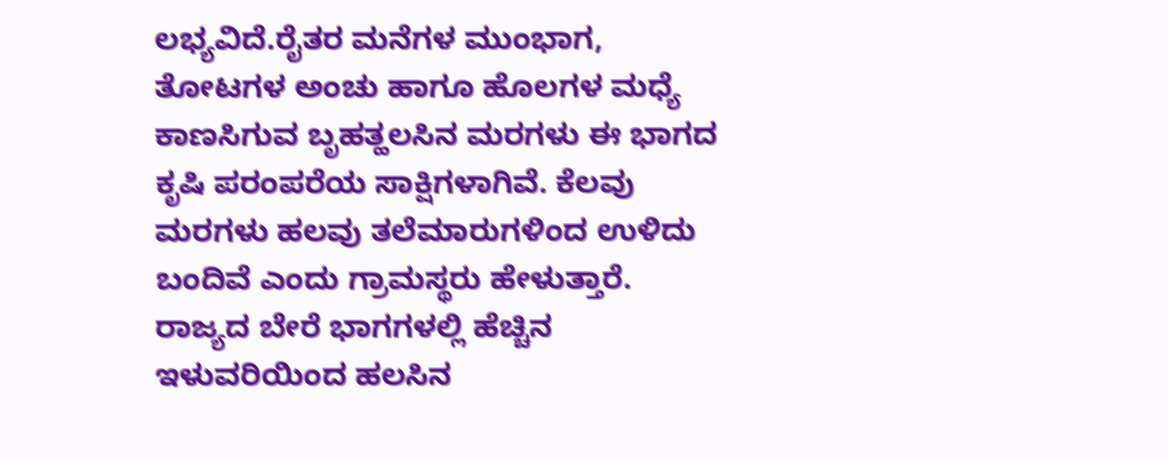ಲಭ್ಯವಿದೆ.ರೈತರ ಮನೆಗಳ ಮುಂಭಾಗ, ತೋಟಗಳ ಅಂಚು ಹಾಗೂ ಹೊಲಗಳ ಮಧ್ಯೆ ಕಾಣಸಿಗುವ ಬೃಹತ್ಹಲಸಿನ ಮರಗಳು ಈ ಭಾಗದ ಕೃಷಿ ಪರಂಪರೆಯ ಸಾಕ್ಷಿಗಳಾಗಿವೆ. ಕೆಲವು ಮರಗಳು ಹಲವು ತಲೆಮಾರುಗಳಿಂದ ಉಳಿದು ಬಂದಿವೆ ಎಂದು ಗ್ರಾಮಸ್ಥರು ಹೇಳುತ್ತಾರೆ.
ರಾಜ್ಯದ ಬೇರೆ ಭಾಗಗಳಲ್ಲಿ ಹೆಚ್ಚಿನ ಇಳುವರಿಯಿಂದ ಹಲಸಿನ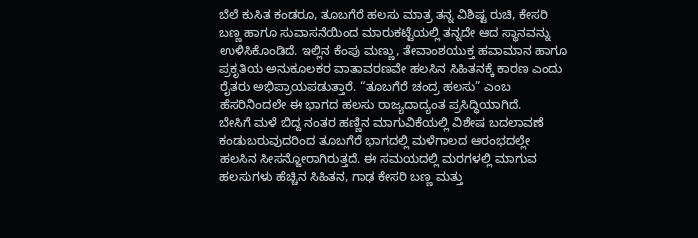ಬೆಲೆ ಕುಸಿತ ಕಂಡರೂ, ತೂಬಗೆರೆ ಹಲಸು ಮಾತ್ರ ತನ್ನ ವಿಶಿಷ್ಟ ರುಚಿ, ಕೇಸರಿ ಬಣ್ಣ ಹಾಗೂ ಸುವಾಸನೆಯಿಂದ ಮಾರುಕಟ್ಟೆಯಲ್ಲಿ ತನ್ನದೇ ಆದ ಸ್ಥಾನವನ್ನು ಉಳಿಸಿಕೊಂಡಿದೆ. ಇಲ್ಲಿನ ಕೆಂಪು ಮಣ್ಣು, ತೇವಾಂಶಯುಕ್ತ ಹವಾಮಾನ ಹಾಗೂ ಪ್ರಕೃತಿಯ ಅನುಕೂಲಕರ ವಾತಾವರಣವೇ ಹಲಸಿನ ಸಿಹಿತನಕ್ಕೆ ಕಾರಣ ಎಂದು ರೈತರು ಅಭಿಪ್ರಾಯಪಡುತ್ತಾರೆ. “ತೂಬಗೆರೆ ಚಂದ್ರ ಹಲಸು” ಎಂಬ ಹೆಸರಿನಿಂದಲೇ ಈ ಭಾಗದ ಹಲಸು ರಾಜ್ಯದಾದ್ಯಂತ ಪ್ರಸಿದ್ಧಿಯಾಗಿದೆ.
ಬೇಸಿಗೆ ಮಳೆ ಬಿದ್ದ ನಂತರ ಹಣ್ಣಿನ ಮಾಗುವಿಕೆಯಲ್ಲಿ ವಿಶೇಷ ಬದಲಾವಣೆ ಕಂಡುಬರುವುದರಿಂದ ತೂಬಗೆರೆ ಭಾಗದಲ್ಲಿ ಮಳೆಗಾಲದ ಆರಂಭದಲ್ಲೇ ಹಲಸಿನ ಸೀಸನ್ಜೋರಾಗಿರುತ್ತದೆ. ಈ ಸಮಯದಲ್ಲಿ ಮರಗಳಲ್ಲಿ ಮಾಗುವ ಹಲಸುಗಳು ಹೆಚ್ಚಿನ ಸಿಹಿತನ, ಗಾಢ ಕೇಸರಿ ಬಣ್ಣ ಮತ್ತು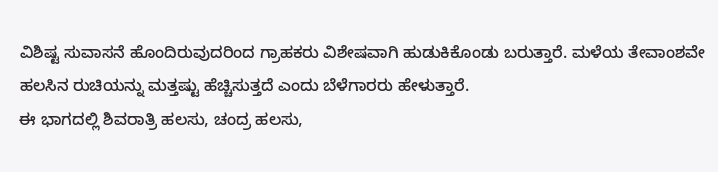ವಿಶಿಷ್ಟ ಸುವಾಸನೆ ಹೊಂದಿರುವುದರಿಂದ ಗ್ರಾಹಕರು ವಿಶೇಷವಾಗಿ ಹುಡುಕಿಕೊಂಡು ಬರುತ್ತಾರೆ. ಮಳೆಯ ತೇವಾಂಶವೇ ಹಲಸಿನ ರುಚಿಯನ್ನು ಮತ್ತಷ್ಟು ಹೆಚ್ಚಿಸುತ್ತದೆ ಎಂದು ಬೆಳೆಗಾರರು ಹೇಳುತ್ತಾರೆ.
ಈ ಭಾಗದಲ್ಲಿ ಶಿವರಾತ್ರಿ ಹಲಸು, ಚಂದ್ರ ಹಲಸು,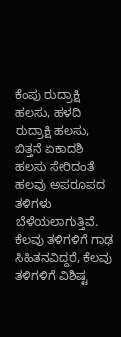ಕೆಂಪು ರುದ್ರಾಕ್ಷಿ ಹಲಸು, ಹಳದಿ ರುದ್ರಾಕ್ಷಿ ಹಲಸು, ಬಿತ್ತನೆ ಏಕಾದಶಿ ಹಲಸು ಸೇರಿದಂತೆ ಹಲವು ಅಪರೂಪದ ತಳಿಗಳು ಬೆಳೆಯಲಾಗುತ್ತಿವೆ. ಕೆಲವು ತಳಿಗಳಿಗೆ ಗಾಢ ಸಿಹಿತನವಿದ್ದರೆ, ಕೆಲವು ತಳಿಗಳಿಗೆ ವಿಶಿಷ್ಟ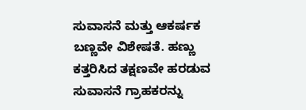ಸುವಾಸನೆ ಮತ್ತು ಆಕರ್ಷಕ ಬಣ್ಣವೇ ವಿಶೇಷತೆ. ಹಣ್ಣು ಕತ್ತರಿಸಿದ ತಕ್ಷಣವೇ ಹರಡುವ ಸುವಾಸನೆ ಗ್ರಾಹಕರನ್ನು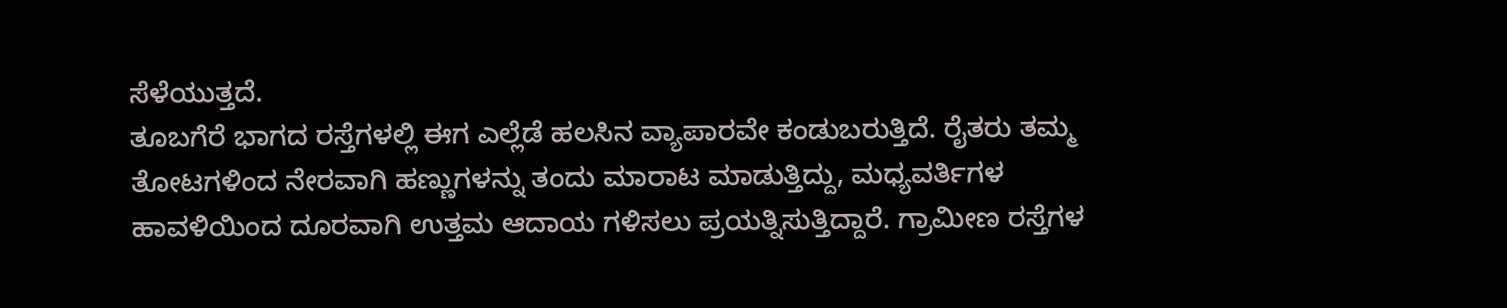ಸೆಳೆಯುತ್ತದೆ.
ತೂಬಗೆರೆ ಭಾಗದ ರಸ್ತೆಗಳಲ್ಲಿ ಈಗ ಎಲ್ಲೆಡೆ ಹಲಸಿನ ವ್ಯಾಪಾರವೇ ಕಂಡುಬರುತ್ತಿದೆ. ರೈತರು ತಮ್ಮ ತೋಟಗಳಿಂದ ನೇರವಾಗಿ ಹಣ್ಣುಗಳನ್ನು ತಂದು ಮಾರಾಟ ಮಾಡುತ್ತಿದ್ದು, ಮಧ್ಯವರ್ತಿಗಳ ಹಾವಳಿಯಿಂದ ದೂರವಾಗಿ ಉತ್ತಮ ಆದಾಯ ಗಳಿಸಲು ಪ್ರಯತ್ನಿಸುತ್ತಿದ್ದಾರೆ. ಗ್ರಾಮೀಣ ರಸ್ತೆಗಳ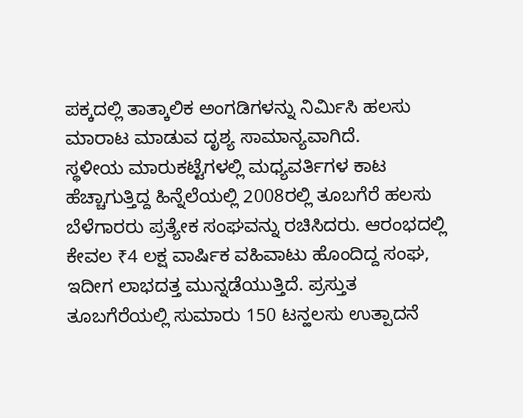ಪಕ್ಕದಲ್ಲಿ ತಾತ್ಕಾಲಿಕ ಅಂಗಡಿಗಳನ್ನು ನಿರ್ಮಿಸಿ ಹಲಸು ಮಾರಾಟ ಮಾಡುವ ದೃಶ್ಯ ಸಾಮಾನ್ಯವಾಗಿದೆ.
ಸ್ಥಳೀಯ ಮಾರುಕಟ್ಟೆಗಳಲ್ಲಿ ಮಧ್ಯವರ್ತಿಗಳ ಕಾಟ ಹೆಚ್ಚಾಗುತ್ತಿದ್ದ ಹಿನ್ನೆಲೆಯಲ್ಲಿ 2008ರಲ್ಲಿ ತೂಬಗೆರೆ ಹಲಸು ಬೆಳೆಗಾರರು ಪ್ರತ್ಯೇಕ ಸಂಘವನ್ನು ರಚಿಸಿದರು. ಆರಂಭದಲ್ಲಿ ಕೇವಲ ₹4 ಲಕ್ಷ ವಾರ್ಷಿಕ ವಹಿವಾಟು ಹೊಂದಿದ್ದ ಸಂಘ, ಇದೀಗ ಲಾಭದತ್ತ ಮುನ್ನಡೆಯುತ್ತಿದೆ. ಪ್ರಸ್ತುತ ತೂಬಗೆರೆಯಲ್ಲಿ ಸುಮಾರು 150 ಟನ್ಹಲಸು ಉತ್ಪಾದನೆ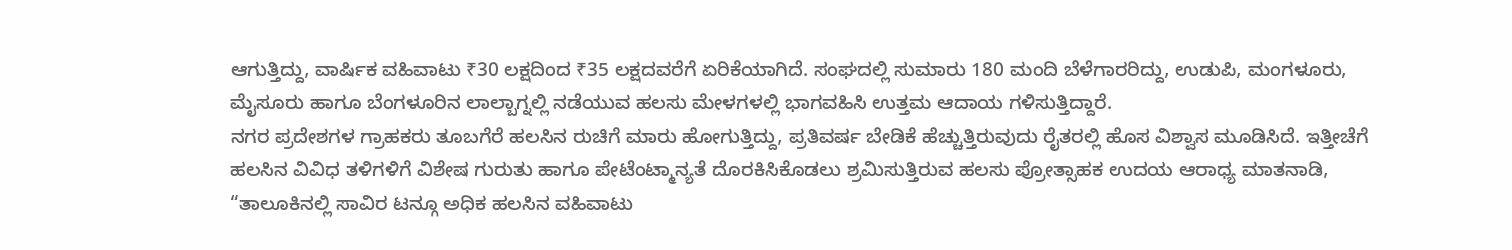ಆಗುತ್ತಿದ್ದು, ವಾರ್ಷಿಕ ವಹಿವಾಟು ₹30 ಲಕ್ಷದಿಂದ ₹35 ಲಕ್ಷದವರೆಗೆ ಏರಿಕೆಯಾಗಿದೆ. ಸಂಘದಲ್ಲಿ ಸುಮಾರು 180 ಮಂದಿ ಬೆಳೆಗಾರರಿದ್ದು, ಉಡುಪಿ, ಮಂಗಳೂರು, ಮೈಸೂರು ಹಾಗೂ ಬೆಂಗಳೂರಿನ ಲಾಲ್ಬಾಗ್ನಲ್ಲಿ ನಡೆಯುವ ಹಲಸು ಮೇಳಗಳಲ್ಲಿ ಭಾಗವಹಿಸಿ ಉತ್ತಮ ಆದಾಯ ಗಳಿಸುತ್ತಿದ್ದಾರೆ.
ನಗರ ಪ್ರದೇಶಗಳ ಗ್ರಾಹಕರು ತೂಬಗೆರೆ ಹಲಸಿನ ರುಚಿಗೆ ಮಾರು ಹೋಗುತ್ತಿದ್ದು, ಪ್ರತಿವರ್ಷ ಬೇಡಿಕೆ ಹೆಚ್ಚುತ್ತಿರುವುದು ರೈತರಲ್ಲಿ ಹೊಸ ವಿಶ್ವಾಸ ಮೂಡಿಸಿದೆ. ಇತ್ತೀಚೆಗೆ ಹಲಸಿನ ವಿವಿಧ ತಳಿಗಳಿಗೆ ವಿಶೇಷ ಗುರುತು ಹಾಗೂ ಪೇಟೆಂಟ್ಮಾನ್ಯತೆ ದೊರಕಿಸಿಕೊಡಲು ಶ್ರಮಿಸುತ್ತಿರುವ ಹಲಸು ಪ್ರೋತ್ಸಾಹಕ ಉದಯ ಆರಾಧ್ಯ ಮಾತನಾಡಿ, “ತಾಲೂಕಿನಲ್ಲಿ ಸಾವಿರ ಟನ್ಗೂ ಅಧಿಕ ಹಲಸಿನ ವಹಿವಾಟು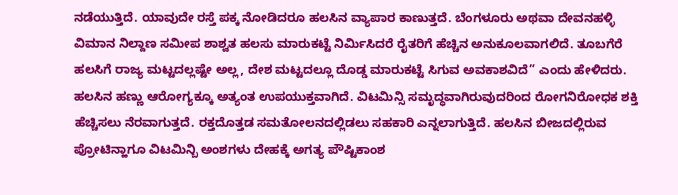ನಡೆಯುತ್ತಿದೆ. ಯಾವುದೇ ರಸ್ತೆ ಪಕ್ಕ ನೋಡಿದರೂ ಹಲಸಿನ ವ್ಯಾಪಾರ ಕಾಣುತ್ತದೆ. ಬೆಂಗಳೂರು ಅಥವಾ ದೇವನಹಳ್ಳಿ ವಿಮಾನ ನಿಲ್ದಾಣ ಸಮೀಪ ಶಾಶ್ವತ ಹಲಸು ಮಾರುಕಟ್ಟೆ ನಿರ್ಮಿಸಿದರೆ ರೈತರಿಗೆ ಹೆಚ್ಚಿನ ಅನುಕೂಲವಾಗಲಿದೆ. ತೂಬಗೆರೆ ಹಲಸಿಗೆ ರಾಜ್ಯ ಮಟ್ಟದಲ್ಲಷ್ಟೇ ಅಲ್ಲ, ದೇಶ ಮಟ್ಟದಲ್ಲೂ ದೊಡ್ಡ ಮಾರುಕಟ್ಟೆ ಸಿಗುವ ಅವಕಾಶವಿದೆ” ಎಂದು ಹೇಳಿದರು.
ಹಲಸಿನ ಹಣ್ಣು ಆರೋಗ್ಯಕ್ಕೂ ಅತ್ಯಂತ ಉಪಯುಕ್ತವಾಗಿದೆ. ವಿಟಮಿನ್ಸಿ ಸಮೃದ್ಧವಾಗಿರುವುದರಿಂದ ರೋಗನಿರೋಧಕ ಶಕ್ತಿ ಹೆಚ್ಚಿಸಲು ನೆರವಾಗುತ್ತದೆ. ರಕ್ತದೊತ್ತಡ ಸಮತೋಲನದಲ್ಲಿಡಲು ಸಹಕಾರಿ ಎನ್ನಲಾಗುತ್ತಿದೆ. ಹಲಸಿನ ಬೀಜದಲ್ಲಿರುವ ಪ್ರೋಟಿನ್ಹಾಗೂ ವಿಟಮಿನ್ಬಿ ಅಂಶಗಳು ದೇಹಕ್ಕೆ ಅಗತ್ಯ ಪೌಷ್ಟಿಕಾಂಶ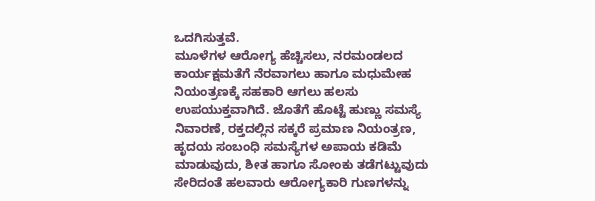ಒದಗಿಸುತ್ತವೆ.
ಮೂಳೆಗಳ ಆರೋಗ್ಯ ಹೆಚ್ಚಿಸಲು, ನರಮಂಡಲದ ಕಾರ್ಯಕ್ಷಮತೆಗೆ ನೆರವಾಗಲು ಹಾಗೂ ಮಧುಮೇಹ ನಿಯಂತ್ರಣಕ್ಕೆ ಸಹಕಾರಿ ಆಗಲು ಹಲಸು ಉಪಯುಕ್ತವಾಗಿದೆ. ಜೊತೆಗೆ ಹೊಟ್ಟೆ ಹುಣ್ಣು ಸಮಸ್ಯೆ ನಿವಾರಣೆ, ರಕ್ತದಲ್ಲಿನ ಸಕ್ಕರೆ ಪ್ರಮಾಣ ನಿಯಂತ್ರಣ, ಹೃದಯ ಸಂಬಂಧಿ ಸಮಸ್ಯೆಗಳ ಅಪಾಯ ಕಡಿಮೆ ಮಾಡುವುದು, ಶೀತ ಹಾಗೂ ಸೋಂಕು ತಡೆಗಟ್ಟುವುದು ಸೇರಿದಂತೆ ಹಲವಾರು ಆರೋಗ್ಯಕಾರಿ ಗುಣಗಳನ್ನು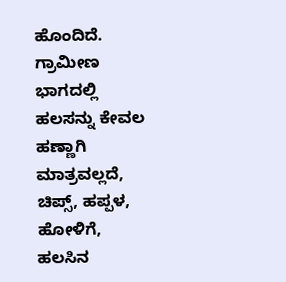ಹೊಂದಿದೆ.
ಗ್ರಾಮೀಣ ಭಾಗದಲ್ಲಿ ಹಲಸನ್ನು ಕೇವಲ ಹಣ್ಣಾಗಿ ಮಾತ್ರವಲ್ಲದೆ, ಚಿಪ್ಸ್, ಹಪ್ಪಳ, ಹೋಳಿಗೆ, ಹಲಸಿನ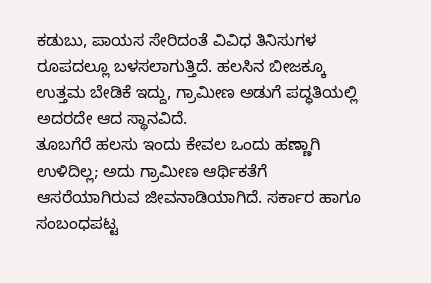ಕಡುಬು, ಪಾಯಸ ಸೇರಿದಂತೆ ವಿವಿಧ ತಿನಿಸುಗಳ ರೂಪದಲ್ಲೂ ಬಳಸಲಾಗುತ್ತಿದೆ. ಹಲಸಿನ ಬೀಜಕ್ಕೂ ಉತ್ತಮ ಬೇಡಿಕೆ ಇದ್ದು, ಗ್ರಾಮೀಣ ಅಡುಗೆ ಪದ್ಧತಿಯಲ್ಲಿ ಅದರದೇ ಆದ ಸ್ಥಾನವಿದೆ.
ತೂಬಗೆರೆ ಹಲಸು ಇಂದು ಕೇವಲ ಒಂದು ಹಣ್ಣಾಗಿ ಉಳಿದಿಲ್ಲ; ಅದು ಗ್ರಾಮೀಣ ಆರ್ಥಿಕತೆಗೆ ಆಸರೆಯಾಗಿರುವ ಜೀವನಾಡಿಯಾಗಿದೆ. ಸರ್ಕಾರ ಹಾಗೂ ಸಂಬಂಧಪಟ್ಟ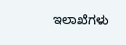ಇಲಾಖೆಗಳು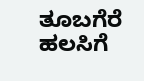ತೂಬಗೆರೆ ಹಲಸಿಗೆ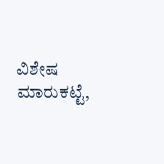ವಿಶೇಷ ಮಾರುಕಟ್ಟೆ,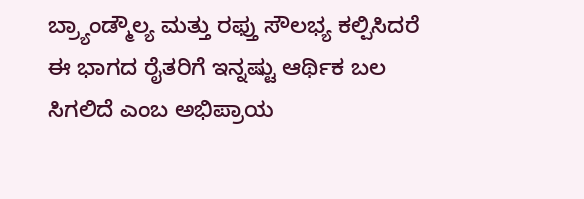ಬ್ರ್ಯಾಂಡ್ಮೌಲ್ಯ ಮತ್ತು ರಫ್ತು ಸೌಲಭ್ಯ ಕಲ್ಪಿಸಿದರೆ ಈ ಭಾಗದ ರೈತರಿಗೆ ಇನ್ನಷ್ಟು ಆರ್ಥಿಕ ಬಲ ಸಿಗಲಿದೆ ಎಂಬ ಅಭಿಪ್ರಾಯ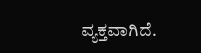ವ್ಯಕ್ತವಾಗಿದೆ.